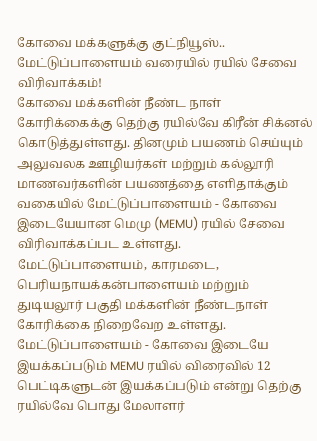கோவை மக்களுக்கு குட்நியூஸ்.. மேட்டுப்பாளையம் வரையில் ரயில் சேவை விரிவாக்கம்!
கோவை மக்களின் நீண்ட நாள் கோரிக்கைக்கு தெற்கு ரயில்வே கிரீன் சிக்னல் கொடுத்துள்ளது. தினமும் பயணம் செய்யும் அலுவலக ஊழியர்கள் மற்றும் கல்லூரி மாணவர்களின் பயணத்தை எளிதாக்கும் வகையில் மேட்டுப்பாளையம் - கோவை இடையேயான மெமு (MEMU) ரயில் சேவை விரிவாக்கப்பட உள்ளது.
மேட்டுப்பாளையம், காரமடை, பெரியநாயக்கன்பாளையம் மற்றும் துடியலூர் பகுதி மக்களின் நீண்டநாள் கோரிக்கை நிறைவேற உள்ளது. மேட்டுப்பாளையம் - கோவை இடையே இயக்கப்படும் MEMU ரயில் விரைவில் 12 பெட்டிகளுடன் இயக்கப்படும் என்று தெற்கு ரயில்வே பொது மேலாளர்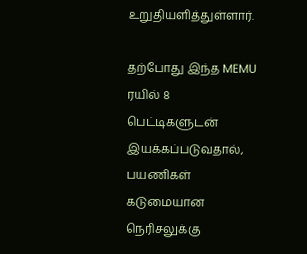உறுதியளித்துள்ளார்.

தற்போது இந்த MEMU ரயில் 8 பெட்டிகளுடன் இயக்கப்படுவதால், பயணிகள் கடுமையான நெரிசலுக்கு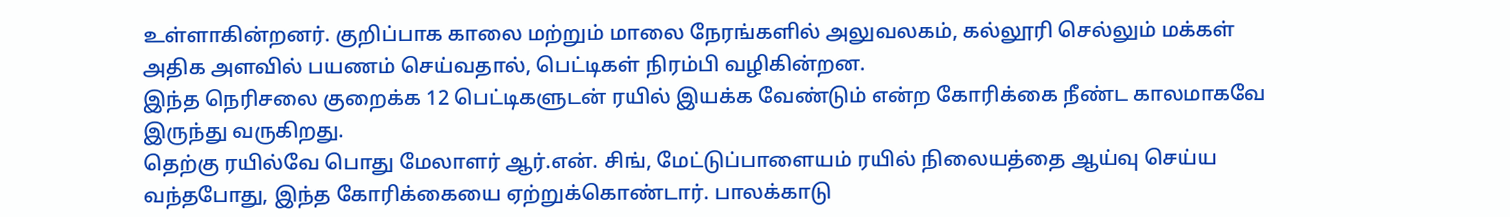உள்ளாகின்றனர். குறிப்பாக காலை மற்றும் மாலை நேரங்களில் அலுவலகம், கல்லூரி செல்லும் மக்கள் அதிக அளவில் பயணம் செய்வதால், பெட்டிகள் நிரம்பி வழிகின்றன.
இந்த நெரிசலை குறைக்க 12 பெட்டிகளுடன் ரயில் இயக்க வேண்டும் என்ற கோரிக்கை நீண்ட காலமாகவே இருந்து வருகிறது.
தெற்கு ரயில்வே பொது மேலாளர் ஆர்.என். சிங், மேட்டுப்பாளையம் ரயில் நிலையத்தை ஆய்வு செய்ய வந்தபோது, இந்த கோரிக்கையை ஏற்றுக்கொண்டார். பாலக்காடு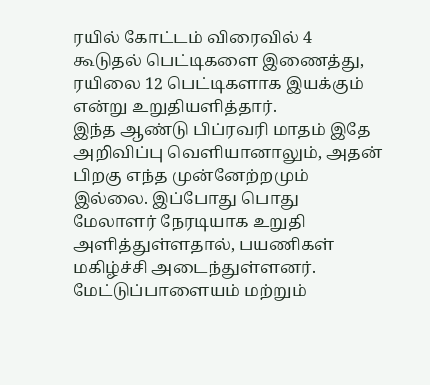ரயில் கோட்டம் விரைவில் 4 கூடுதல் பெட்டிகளை இணைத்து, ரயிலை 12 பெட்டிகளாக இயக்கும் என்று உறுதியளித்தார்.
இந்த ஆண்டு பிப்ரவரி மாதம் இதே அறிவிப்பு வெளியானாலும், அதன் பிறகு எந்த முன்னேற்றமும் இல்லை. இப்போது பொது மேலாளர் நேரடியாக உறுதி அளித்துள்ளதால், பயணிகள் மகிழ்ச்சி அடைந்துள்ளனர்.
மேட்டுப்பாளையம் மற்றும்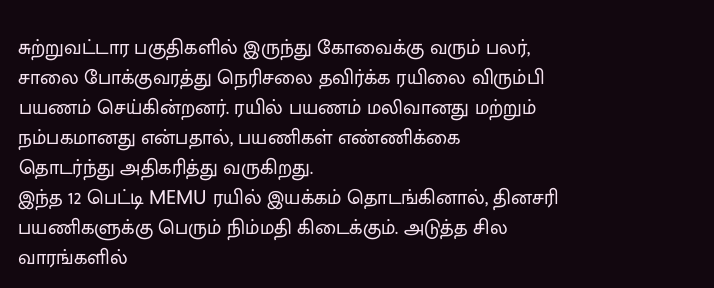சுற்றுவட்டார பகுதிகளில் இருந்து கோவைக்கு வரும் பலர், சாலை போக்குவரத்து நெரிசலை தவிர்க்க ரயிலை விரும்பி பயணம் செய்கின்றனர். ரயில் பயணம் மலிவானது மற்றும் நம்பகமானது என்பதால், பயணிகள் எண்ணிக்கை தொடர்ந்து அதிகரித்து வருகிறது.
இந்த 12 பெட்டி MEMU ரயில் இயக்கம் தொடங்கினால், தினசரி பயணிகளுக்கு பெரும் நிம்மதி கிடைக்கும். அடுத்த சில வாரங்களில்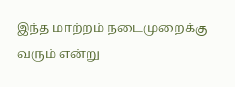இந்த மாற்றம் நடைமுறைக்கு வரும் என்று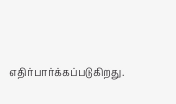எதிர்பார்க்கப்படுகிறது.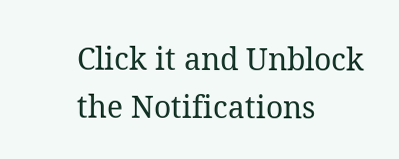Click it and Unblock the Notifications